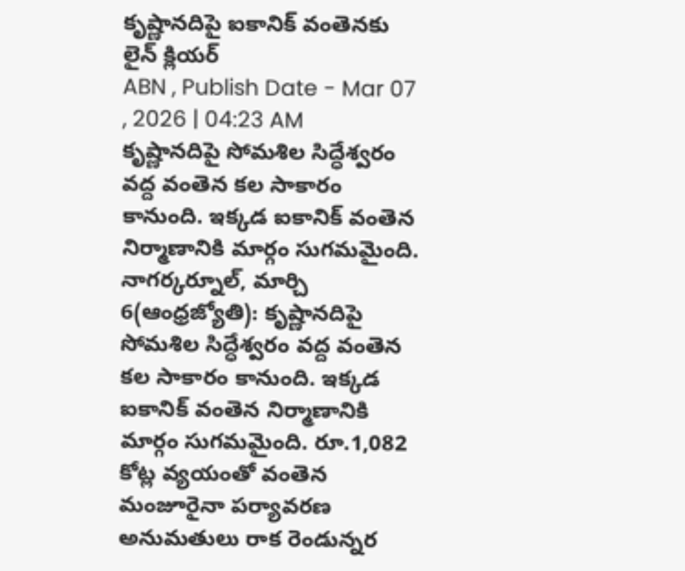కృష్ణానదిపై ఐకానిక్ వంతెనకు లైన్ క్లియర్
ABN , Publish Date - Mar 07 , 2026 | 04:23 AM
కృష్ణానదిపై సోమశిల సిద్ధేశ్వరం వద్ద వంతెన కల సాకారం కానుంది. ఇక్కడ ఐకానిక్ వంతెన నిర్మాణానికి మార్గం సుగమమైంది.
నాగర్కర్నూల్, మార్చి 6(ఆంధ్రజ్యోతి): కృష్ణానదిపై సోమశిల సిద్ధేశ్వరం వద్ద వంతెన కల సాకారం కానుంది. ఇక్కడ ఐకానిక్ వంతెన నిర్మాణానికి మార్గం సుగమమైంది. రూ.1,082 కోట్ల వ్యయంతో వంతెన మంజూరైనా పర్యావరణ అనుమతులు రాక రెండున్నర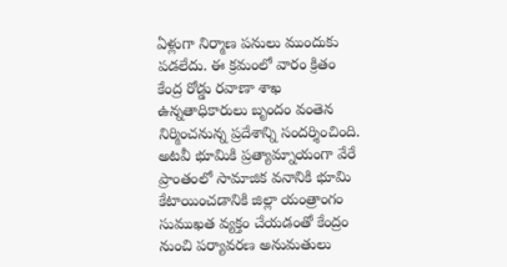ఏళ్లుగా నిర్మాణ పనులు ముందుకు పడలేదు. ఈ క్రమంలో వారం క్రితం కేంద్ర రోడ్డు రవాణా శాఖ ఉన్నతాధికారులు బృందం వంతెన నిర్మించనున్న ప్రదేశాన్ని సందర్శించింది. అటవీ భూమికి ప్రత్యామ్నాయంగా వేరే ప్రాంతంలో సామాజిక వనానికి భూమి కేటాయించడానికి జిల్లా యంత్రాంగం సుముఖత వ్యక్తం చేయడంతో కేంద్రం నుంచి పర్యావరణ అనుమతులు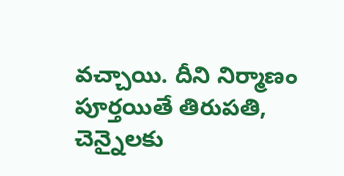వచ్చాయి. దీని నిర్మాణం పూర్తయితే తిరుపతి, చెన్నైలకు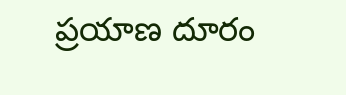ప్రయాణ దూరం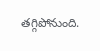తగ్గిపోనుంది.